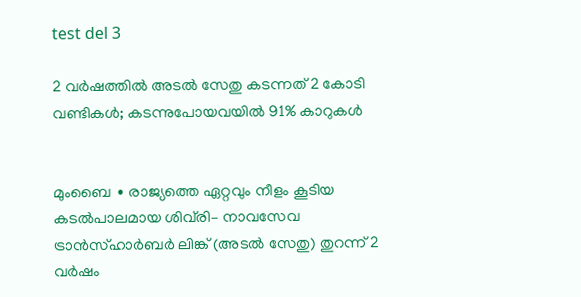test del 3

2 വർഷത്തിൽ അടൽ സേതു കടന്നത് 2 കോടി വണ്ടികൾ; കടന്നുപോയവയിൽ 91% കാറുകൾ


മുംബൈ ∙ രാജ്യത്തെ ഏറ്റവും നീളം കൂടിയ കടൽപാലമായ ശിവ്‌രി– നാവസേവ ട്രാൻസ്ഹാർബർ ലിങ്ക് (അടൽ സേതു) തുറന്ന് 2 വർഷം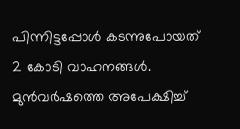പിന്നിട്ടപ്പോൾ കടന്നുപോയത് 2 കോടി വാഹനങ്ങൾ. മുൻവർഷത്തെ അപേക്ഷിച്ച്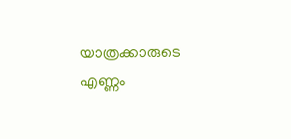യാത്രക്കാരുടെ എണ്ണം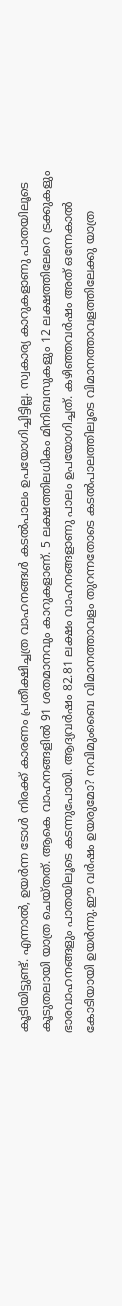കൂടിയിട്ടുണ്ട്. എന്നാൽ, ഉയർന്ന ടോൾ നിരക്ക് കാരണം പ്രതീക്ഷിച്ചത്ര വാഹനങ്ങൾ കടൽപാലം ഉപയോഗിച്ചിട്ടില്ല. സ്വകാര്യ കാറുകളാണു പാതയിലൂടെ കൂടുതലായി യാത്ര ചെയ്തത്. ആകെ വാഹനങ്ങളിൽ 91 ശതമാനവും കാറുകളാണ്. 5 ലക്ഷത്തിലധികം മിനിബസുകളും 12 ലക്ഷത്തിലേറെ ട്രക്കുകളും ഭാരവാഹനങ്ങളും പാതയിലൂടെ കടന്നുപോയി. ആദ്യവർഷം 82.81 ലക്ഷം വാഹനങ്ങളാണു പാലം ഉപയോഗിച്ചത്. കഴിഞ്ഞവർഷം അത് ഒന്നേകാൽ കോടിയായി ഉയർന്നു.ഈ വർഷം ഉയരുമോ? നവിമുംബൈ വിമാനത്താവളം തുറന്നതോടെ കടൽപാലത്തിലൂടെ വിമാനത്താവളത്തിലേക്കു യാത്ര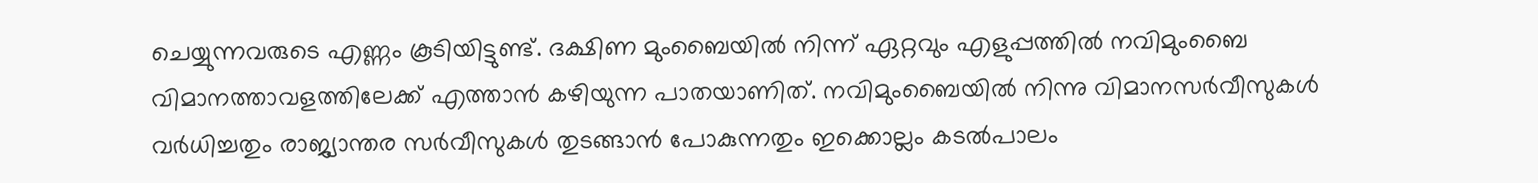ചെയ്യുന്നവരുടെ എണ്ണം കൂടിയിട്ടുണ്ട്. ദക്ഷിണ മുംബൈയിൽ നിന്ന് ഏറ്റവും എളുപ്പത്തിൽ നവിമുംബൈ വിമാനത്താവളത്തിലേക്ക് എത്താൻ കഴിയുന്ന പാതയാണിത്. നവിമുംബൈയിൽ നിന്നു വിമാനസർവീസുകൾ വർധിച്ചതും രാജ്യാന്തര സർവീസുകൾ തുടങ്ങാൻ പോകുന്നതും ഇക്കൊല്ലം കടൽപാലം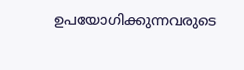ഉപയോഗിക്കുന്നവരുടെ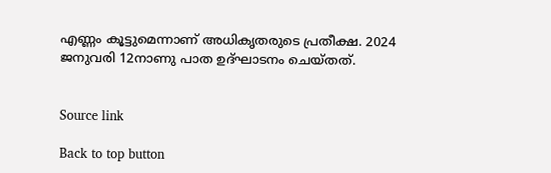എണ്ണം കൂട്ടുമെന്നാണ് അധികൃതരുടെ പ്രതീക്ഷ. 2024 ജനുവരി 12നാണു പാത ഉദ്ഘാടനം ചെയ്തത്.


Source link

Back to top button